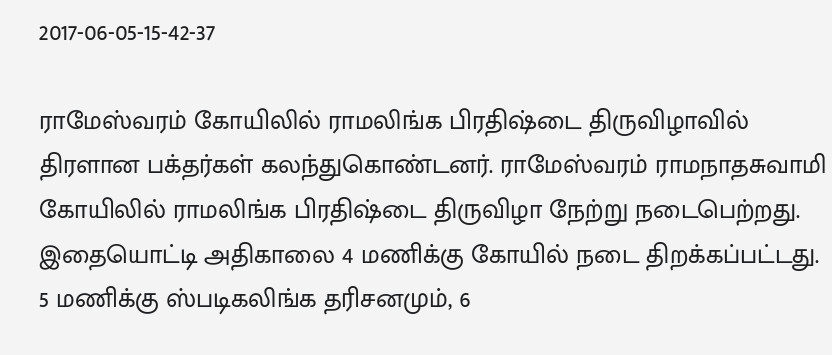2017-06-05-15-42-37

ராமேஸ்வரம் கோயிலில் ராமலிங்க பிரதிஷ்டை திருவிழாவில் திரளான பக்தர்கள் கலந்துகொண்டனர். ராமேஸ்வரம் ராமநாதசுவாமி கோயிலில் ராமலிங்க பிரதிஷ்டை திருவிழா நேற்று நடைபெற்றது. இதையொட்டி அதிகாலை 4 மணிக்கு கோயில் நடை திறக்கப்பட்டது. 5 மணிக்கு ஸ்படிகலிங்க தரிசனமும், 6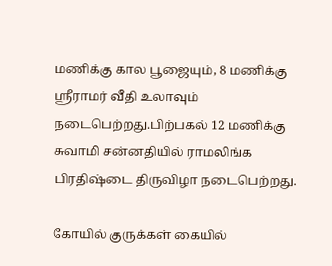மணிக்கு கால பூஜையும், 8 மணிக்கு ஸ்ரீராமர் வீதி உலாவும் நடைபெற்றது.பிற்பகல் 12 மணிக்கு சுவாமி சன்னதியில் ராமலிங்க பிரதிஷ்டை திருவிழா நடைபெற்றது.

கோயில் குருக்கள் கையில்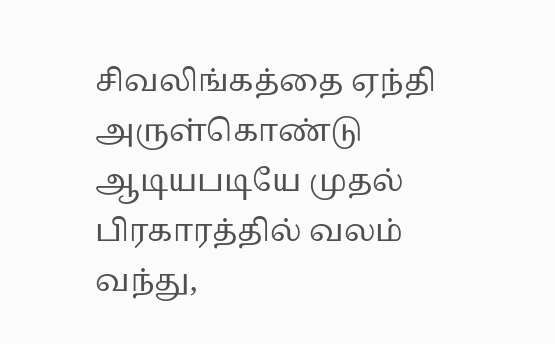சிவலிங்கத்தை ஏந்தி அருள்கொண்டு ஆடியபடியே முதல் பிரகாரத்தில் வலம் வந்து,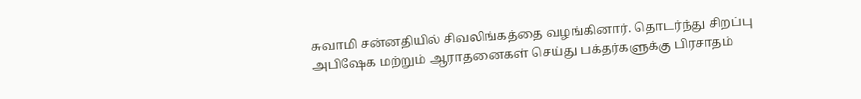சுவாமி சன்னதியில் சிவலிங்கத்தை வழங்கினார். தொடர்ந்து சிறப்பு அபிஷேக மற்றும் ஆராதனைகள் செய்து பக்தர்களுக்கு பிரசாதம்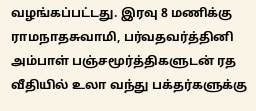வழங்கப்பட்டது. இரவு 8 மணிக்கு ராமநாதசுவாமி, பர்வதவர்த்தினி அம்பாள் பஞ்சமூர்த்திகளுடன் ரத வீதியில் உலா வந்து பக்தர்களுக்கு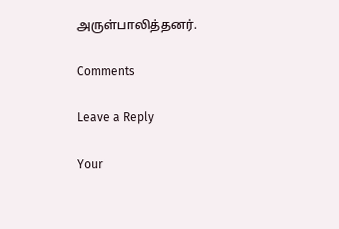அருள்பாலித்தனர்.

Comments

Leave a Reply

Your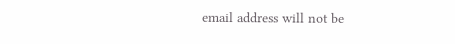email address will not be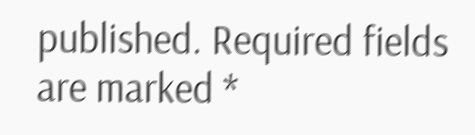published. Required fields are marked *